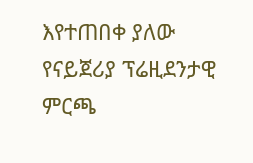እየተጠበቀ ያለው የናይጀሪያ ፕሬዚደንታዊ ምርጫ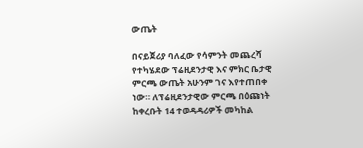ውጤት

በናይጀሪያ ባለፈው የሳምንት መጨረሻ የተካሄደው ፕሬዚደንታዊ እና ምክር ቤታዊ ምርጫ ውጤት አሁንም ገና እየተጠበቀ ነው። ለፕሬዚደንታዊው ምርጫ በዕጩነት ከቀረቡት 14 ተወዳዳሪዎች መካከል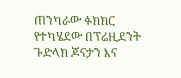ጠንካራው ፉክክር የተካሄደው በፕሬዚደንት ጉድላክ ጆናታን እና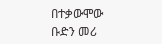በተቃውሞው ቡድን መሪ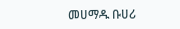መሀማዱ ቡሀሪ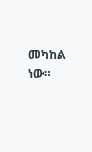መካከል ነው።